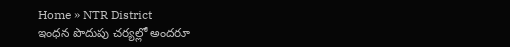Home » NTR District
ఇంధన పొదుపు చర్యల్లో అందరూ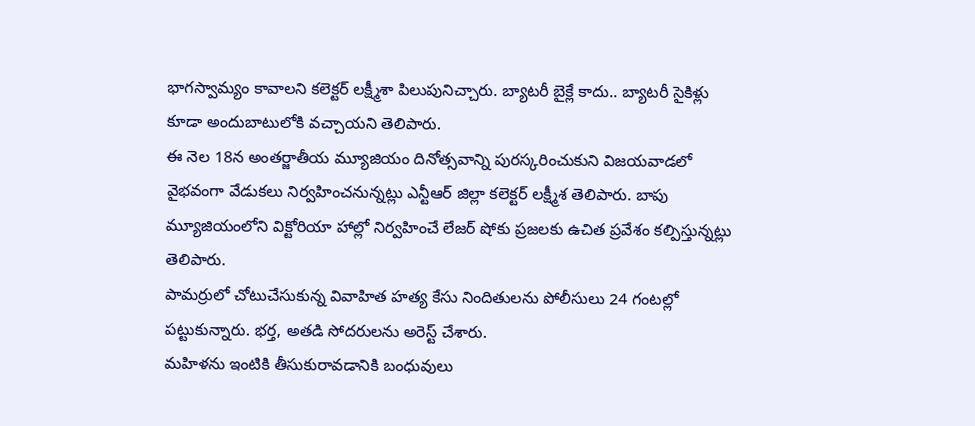భాగస్వామ్యం కావాలని కలెక్టర్ లక్ష్మీశా పిలుపునిచ్చారు. బ్యాటరీ బైక్లే కాదు.. బ్యాటరీ సైకిళ్లు కూడా అందుబాటులోకి వచ్చాయని తెలిపారు.
ఈ నెల 18న అంతర్జాతీయ మ్యూజియం దినోత్సవాన్ని పురస్కరించుకుని విజయవాడలో వైభవంగా వేడుకలు నిర్వహించనున్నట్లు ఎన్టీఆర్ జిల్లా కలెక్టర్ లక్ష్మీశ తెలిపారు. బాపు మ్యూజియంలోని విక్టోరియా హాల్లో నిర్వహించే లేజర్ షోకు ప్రజలకు ఉచిత ప్రవేశం కల్పిస్తున్నట్లు తెలిపారు.
పామర్రులో చోటుచేసుకున్న వివాహిత హత్య కేసు నిందితులను పోలీసులు 24 గంటల్లో పట్టుకున్నారు. భర్త, అతడి సోదరులను అరెస్ట్ చేశారు.
మహిళను ఇంటికి తీసుకురావడానికి బంధువులు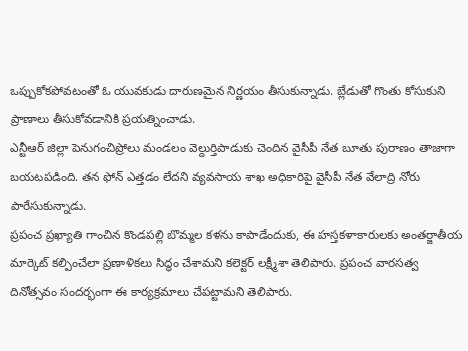ఒప్పుకోకపోవటంతో ఓ యువకుడు దారుణమైన నిర్ణయం తీసుకున్నాడు. బ్లేడుతో గొంతు కోసుకుని ప్రాణాలు తీసుకోవడానికి ప్రయత్నించాడు.
ఎన్టీఆర్ జిల్లా పెనుగంచిప్రోలు మండలం వెల్దుర్తిపాడుకు చెందిన వైసీపీ నేత బూతు పురాణం తాజాగా బయటపడింది. తన ఫోన్ ఎత్తడం లేదని వ్యవసాయ శాఖ అధికారిపై వైసీపీ నేత వేలాద్రి నోరు పారేసుకున్నాడు.
ప్రపంచ ప్రఖ్యాతి గాంచిన కొండపల్లి బొమ్మల కళను కాపాడేందుకు, ఈ హస్తకళాకారులకు అంతర్జాతీయ మార్కెట్ కల్పించేలా ప్రణాళికలు సిద్ధం చేశామని కలెక్టర్ లక్ష్మీశా తెలిపారు. ప్రపంచ వారసత్వ దినోత్సవం సందర్భంగా ఈ కార్యక్రమాలు చేపట్టామని తెలిపారు.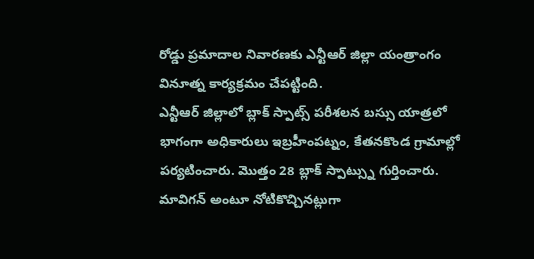రోడ్డు ప్రమాదాల నివారణకు ఎన్టీఆర్ జిల్లా యంత్రాంగం వినూత్న కార్యక్రమం చేపట్టింది.
ఎన్టీఆర్ జిల్లాలో బ్లాక్ స్పాట్స్ పరీశలన బస్సు యాత్రలో భాగంగా అధికారులు ఇబ్రహీంపట్నం, కేతనకొండ గ్రామాల్లో పర్యటించారు. మొత్తం 28 బ్లాక్ స్పాట్స్ను గుర్తించారు.
మావిగన్ అంటూ నోటికొచ్చినట్లుగా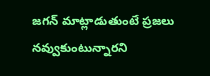జగన్ మాట్లాడుతుంటే ప్రజలు నవ్వుకుంటున్నారని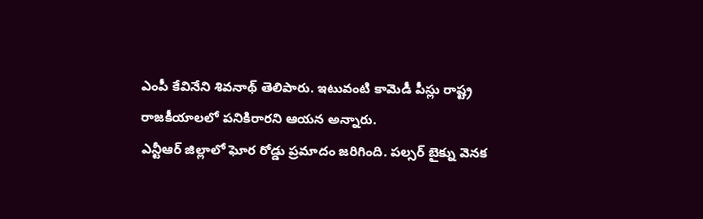ఎంపీ కేవినేని శివనాథ్ తెలిపారు. ఇటువంటి కామెడీ పీస్లు రాష్ట్ర రాజకీయాలలో పనికిరారని ఆయన అన్నారు.
ఎన్టీఆర్ జిల్లాలో ఘోర రోడ్డు ప్రమాదం జరిగింది. పల్సర్ బైక్ను వెనక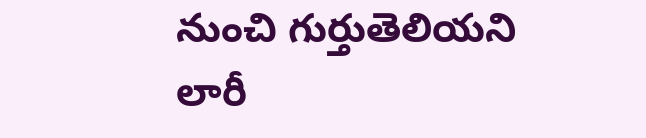నుంచి గుర్తుతెలియని లారీ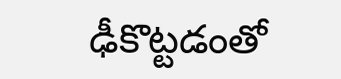ఢీకొట్టడంతో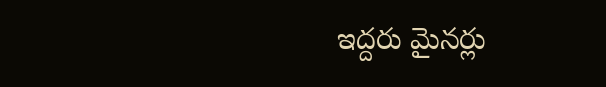ఇద్దరు మైనర్లు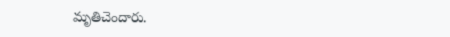మృతిచెందారు.